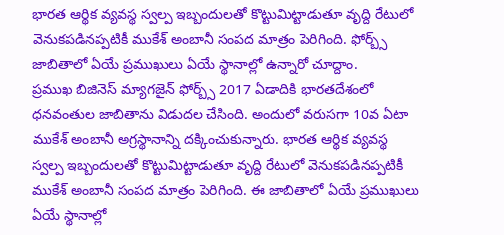భారత ఆర్థిక వ్యవస్థ స్వల్ప ఇబ్బందులతో కొట్టుమిట్టాడుతూ వృద్ది రేటులో వెనుకపడినప్పటికీ ముకేశ్ అంబానీ సంపద మాత్రం పెరిగింది. ఫోర్బ్స్ జాబితాలో ఏయే ప్రముఖులు ఏయే స్థానాల్లో ఉన్నారో చూద్దాం.
ప్రముఖ బిజినెస్ మ్యాగజైన్ ఫోర్బ్స్ 2017 ఏడాదికి భారతదేశంలో ధనవంతుల జాబితాను విడుదల చేసింది. అందులో వరుసగా 10వ ఏటా ముకేశ్ అంబానీ అగ్రస్థానాన్ని దక్కించుకున్నారు. భారత ఆర్థిక వ్యవస్థ స్వల్ప ఇబ్బందులతో కొట్టుమిట్టాడుతూ వృద్ది రేటులో వెనుకపడినప్పటికీ ముకేశ్ అంబానీ సంపద మాత్రం పెరిగింది. ఈ జాబితాలో ఏయే ప్రముఖులు ఏయే స్థానాల్లో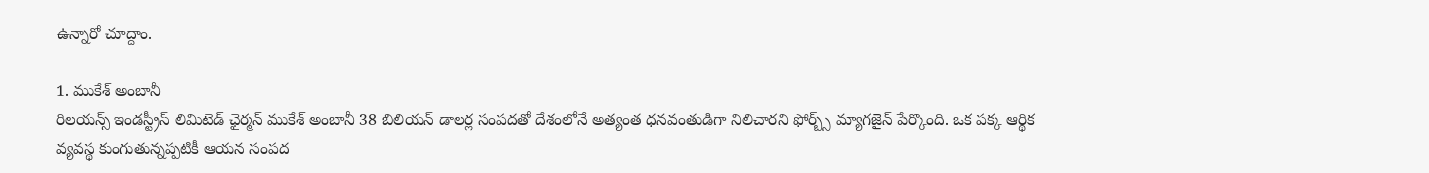ఉన్నారో చూద్దాం.

1. ముకేశ్ అంబానీ
రిలయన్స్ ఇండస్ట్రీస్ లిమిటెడ్ ఛైర్మన్ ముకేశ్ అంబానీ 38 బిలియన్ డాలర్ల సంపదతో దేశంలోనే అత్యంత ధనవంతుడిగా నిలిచారని ఫోర్బ్స్ మ్యాగజైన్ పేర్కొంది. ఒక పక్క ఆర్థిక వ్యవస్థ కుంగుతున్నప్పటికీ ఆయన సంపద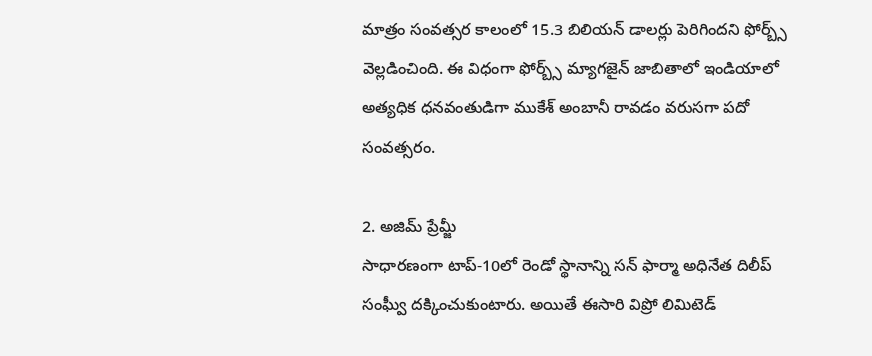మాత్రం సంవత్సర కాలంలో 15.3 బిలియన్ డాలర్లు పెరిగిందని ఫోర్బ్స్ వెల్లడించింది. ఈ విధంగా ఫోర్బ్స్ మ్యాగజైన్ జాబితాలో ఇండియాలో అత్యధిక ధనవంతుడిగా ముకేశ్ అంబానీ రావడం వరుసగా పదో సంవత్సరం.

2. అజిమ్ ప్రేమ్జీ
సాధారణంగా టాప్-10లో రెండో స్థానాన్ని సన్ ఫార్మా అధినేత దిలీప్ సంఘ్వీ దక్కించుకుంటారు. అయితే ఈసారి విప్రో లిమిటెడ్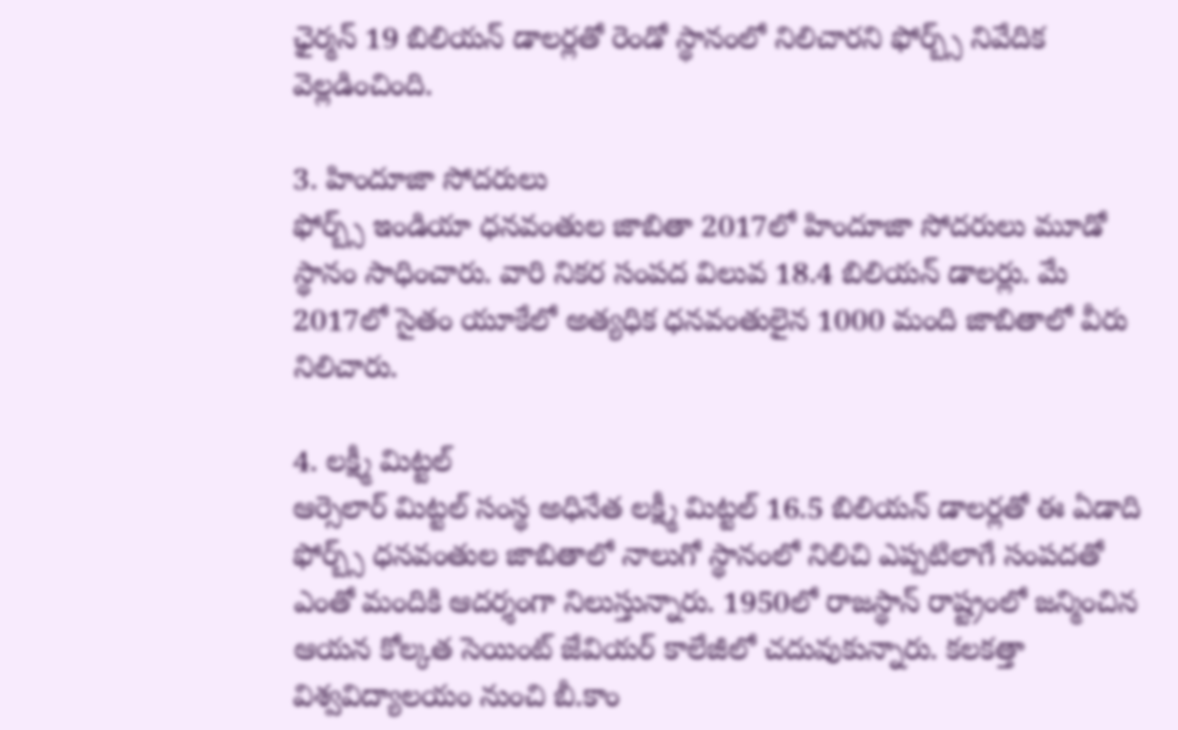ఛైర్మన్ 19 బిలియన్ డాలర్లతో రెండో స్థానంలో నిలిచారని ఫోర్బ్స్ నివేదిక వెల్లడించింది.

3. హిందూజా సోదరులు
ఫోర్బ్స్ ఇండియా ధనవంతుల జాబితా 2017లో హిందూజా సోదరులు మూడో స్థానం సాధించారు. వారి నికర సంపద విలువ 18.4 బిలియన్ డాలర్లు. మే 2017లో సైతం యూకేలో అత్యధిక ధనవంతులైన 1000 మంది జాబితాలో వీరు నిలిచారు.

4. లక్ష్మీ మిట్టల్
ఆర్సెలార్ మిట్టల్ సంస్థ అధినేత లక్ష్మీ మిట్టల్ 16.5 బిలియన్ డాలర్లతో ఈ ఏడాది ఫోర్బ్స్ ధనవంతుల జాబితాలో నాలుగో స్థానంలో నిలిచి ఎప్పటిలాగే సంపదతో ఎంతో మందికి ఆదర్శంగా నిలుస్తున్నారు. 1950లో రాజస్థాన్ రాష్ట్రంలో జన్మించిన ఆయన కోల్కత సెయింట్ జేవియర్ కాలేజీలో చదువుకున్నారు. కలకత్తా విశ్వవిద్యాలయం నుంచి బీ.కాం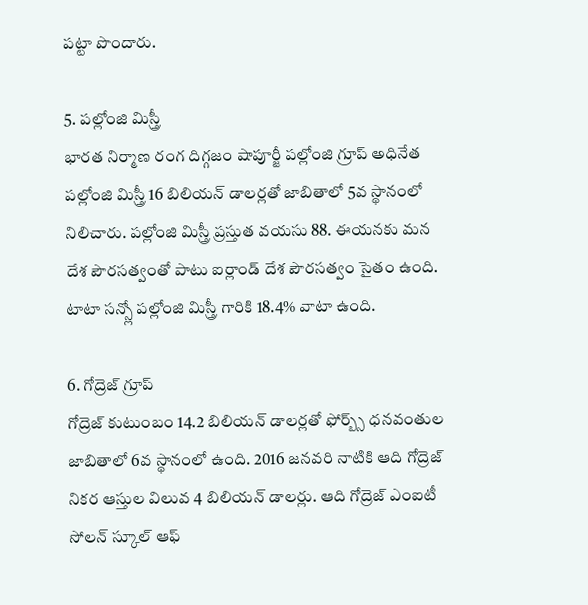పట్టా పొందారు.

5. పల్లోంజి మిస్త్రీ
భారత నిర్మాణ రంగ దిగ్గజం షాపూర్జీ పల్లోంజి గ్రూప్ అధినేత పల్లోంజి మిస్త్రీ 16 బిలియన్ డాలర్లతో జాబితాలో 5వ స్థానంలో నిలిచారు. పల్లోంజి మిస్త్రీ ప్రస్తుత వయసు 88. ఈయనకు మన దేశ పౌరసత్వంతో పాటు ఐర్లాండ్ దేశ పౌరసత్వం సైతం ఉంది. టాటా సన్స్లో పల్లోంజి మిస్త్రీ గారికి 18.4% వాటా ఉంది.

6. గోద్రెజ్ గ్రూప్
గోద్రెజ్ కుటుంబం 14.2 బిలియన్ డాలర్లతో ఫోర్బ్స్ ధనవంతుల జాబితాలో 6వ స్థానంలో ఉంది. 2016 జనవరి నాటికి ఆది గోద్రెజ్ నికర ఆస్తుల విలువ 4 బిలియన్ డాలర్లు. ఆది గోద్రెజ్ ఎంఐటీ సోలన్ స్కూల్ ఆఫ్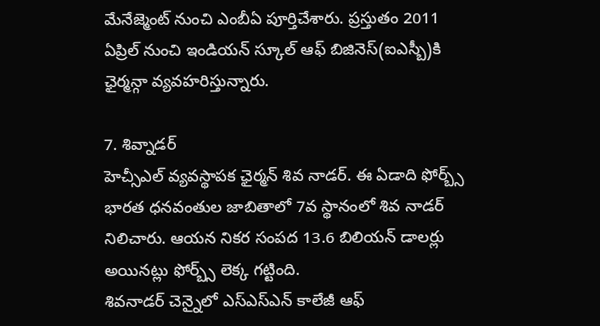మేనేజ్మెంట్ నుంచి ఎంబీఏ పూర్తిచేశారు. ప్రస్తుతం 2011 ఏప్రిల్ నుంచి ఇండియన్ స్కూల్ ఆఫ్ బిజినెస్(ఐఎస్బీ)కి ఛైర్మన్గా వ్యవహరిస్తున్నారు.

7. శివ్నాడర్
హెచ్సీఎల్ వ్యవస్థాపక ఛైర్మన్ శివ నాడర్. ఈ ఏడాది ఫోర్బ్స్ భారత ధనవంతుల జాబితాలో 7వ స్థానంలో శివ నాడర్ నిలిచారు. ఆయన నికర సంపద 13.6 బిలియన్ డాలర్లు అయినట్లు ఫోర్బ్స్ లెక్క గట్టింది.
శివనాడర్ చెన్నైలో ఎస్ఎస్ఎన్ కాలేజీ ఆఫ్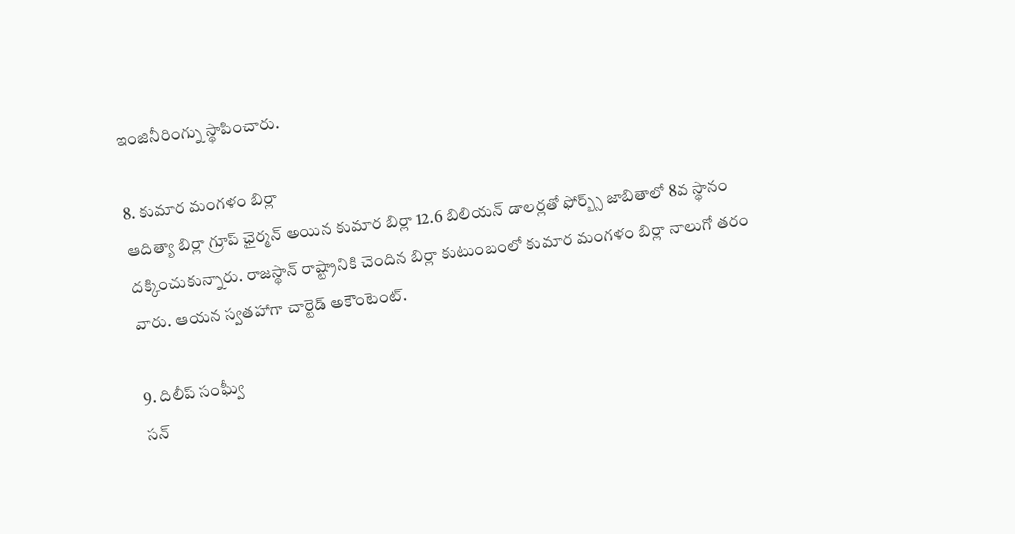ఇంజినీరింగ్ను స్థాపించారు.

8. కుమార మంగళం బిర్లా
ఆదిత్యా బిర్లా గ్రూప్ ఛైర్మన్ అయిన కుమార బిర్లా 12.6 బిలియన్ డాలర్లతో ఫోర్బ్స్ జాబితాలో 8వ స్థానం దక్కించుకున్నారు. రాజస్థాన్ రాష్ట్రానికి చెందిన బిర్లా కుటుంబంలో కుమార మంగళం బిర్లా నాలుగో తరం వారు. ఆయన స్వతహాగా చార్టెడ్ అకౌంటెంట్.

9. దిలీప్ సంఘ్వీ
సన్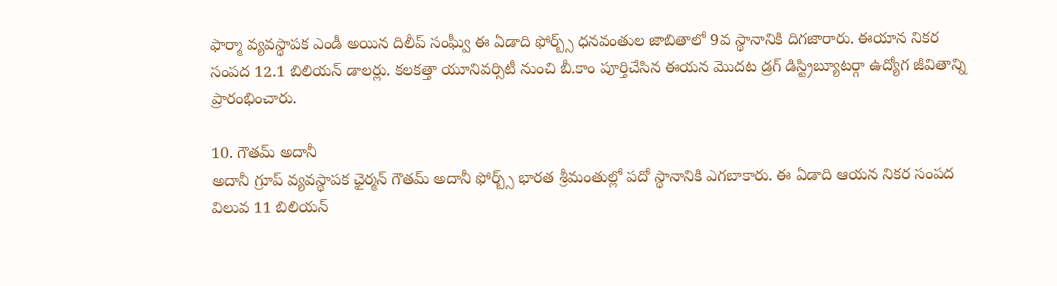ఫార్మా వ్యవస్థాపక ఎండీ అయిన దిలీప్ సంఘ్వీ ఈ ఏడాది ఫోర్బ్స్ ధనవంతుల జాబితాలో 9వ స్థానానికి దిగజారారు. ఈయాన నికర సంపద 12.1 బిలియన్ డాలర్లు. కలకత్తా యూనివర్సిటీ నుంచి బీ.కాం పూర్తిచేసిన ఈయన మొదట డ్రగ్ డిస్ట్రిబ్యూటర్గా ఉద్యోగ జీవితాన్ని ప్రారంభించారు.

10. గౌతమ్ అదానీ
అదానీ గ్రూప్ వ్యవస్థాపక ఛైర్మన్ గౌతమ్ అదానీ ఫోర్బ్స్ భారత శ్రీమంతుల్లో పదో స్థానానికి ఎగబాకారు. ఈ ఏడాది ఆయన నికర సంపద విలువ 11 బిలియన్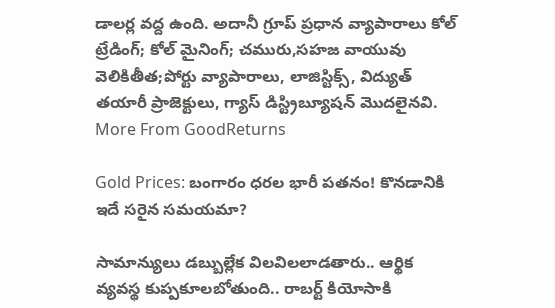డాలర్ల వద్ద ఉంది. అదానీ గ్రూప్ ప్రధాన వ్యాపారాలు కోల్ ట్రేడింగ్; కోల్ మైనింగ్; చమురు,సహజ వాయువు వెలికితీత;పోర్టు వ్యాపారాలు, లాజిస్టిక్స్, విద్యుత్ తయారీ ప్రాజెక్టులు, గ్యాస్ డిస్ట్రిబ్యూషన్ మొదలైనవి.
More From GoodReturns

Gold Prices: బంగారం ధరల భారీ పతనం! కొనడానికి ఇదే సరైన సమయమా?

సామాన్యులు డబ్బుల్లేక విలవిలలాడతారు.. ఆర్థిక వ్యవస్థ కుప్పకూలబోతుంది.. రాబర్ట్ కియోసాకి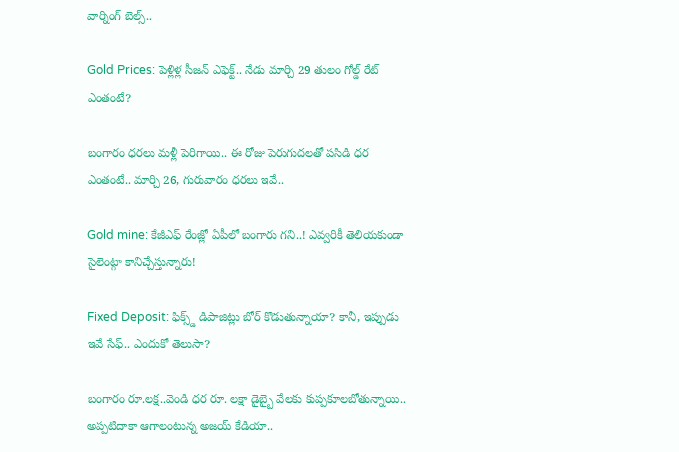వార్నింగ్ బెల్స్..

Gold Prices: పెళ్లిళ్ల సీజన్ ఎఫెక్ట్.. నేడు మార్చి 29 తులం గోల్డ్ రేట్ ఎంతంటే?

బంగారం ధరలు మళ్లీ పెరిగాయి.. ఈ రోజు పెరుగుదలతో పసిడి ధర ఎంతంటే.. మార్చి 26, గురువారం ధరలు ఇవే..

Gold mine: కేజీఎఫ్ రేంజ్లో ఏపీలో బంగారు గని..! ఎవ్వరికీ తెలియకుండా సైలెంట్గా కానిచ్చేస్తున్నారు!

Fixed Deposit: ఫిక్స్డ్ డిపాజిట్లు బోర్ కొడుతున్నాయా? కానీ, ఇప్పుడు ఇవే సేఫ్.. ఎందుకో తెలుసా?

బంగారం రూ.లక్ష..వెండి ధర రూ. లక్షా డైబ్బై వేలకు కుప్పకూలబోతున్నాయి.. అప్పటిదాకా ఆగాలంటున్న అజయ్ కేడియా..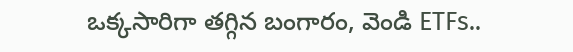ఒక్కసారిగా తగ్గిన బంగారం, వెండి ETFs..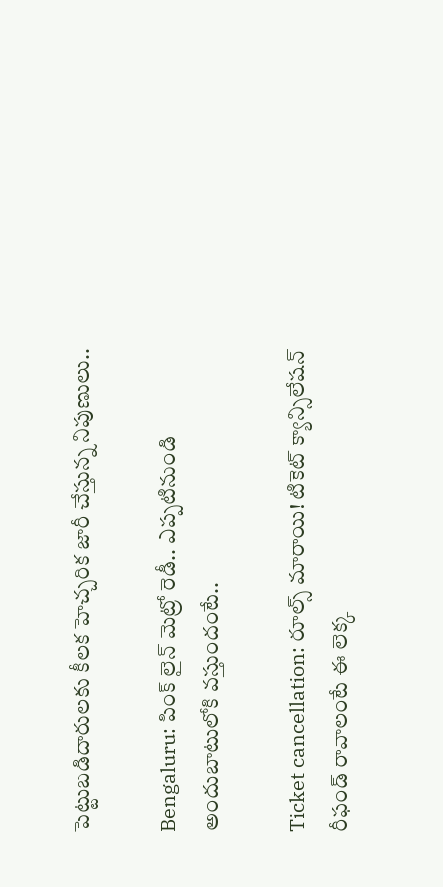పెట్టుబడిదారులకు కీలక హెచ్చరిక జారీ చేస్తున్న నిపుణులు..

Bengaluru: పింక్ లైన్ మెట్రో రెడీ.. ఎప్పటినుండి అందుబాటులోకి వస్తుందంటే..

Ticket cancellation: రూల్స్ మారాయి! టికెట్ క్యాన్సిలేషన్ రీఫండ్ రావాలంటే ఈ లెక్క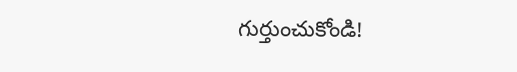గుర్తుంచుకోండి!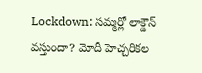Lockdown: సమ్మర్లో లాక్డౌన్ వస్తుందా? మోదీ హెచ్చరికల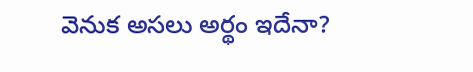వెనుక అసలు అర్థం ఇదేనా?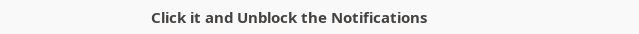Click it and Unblock the Notifications